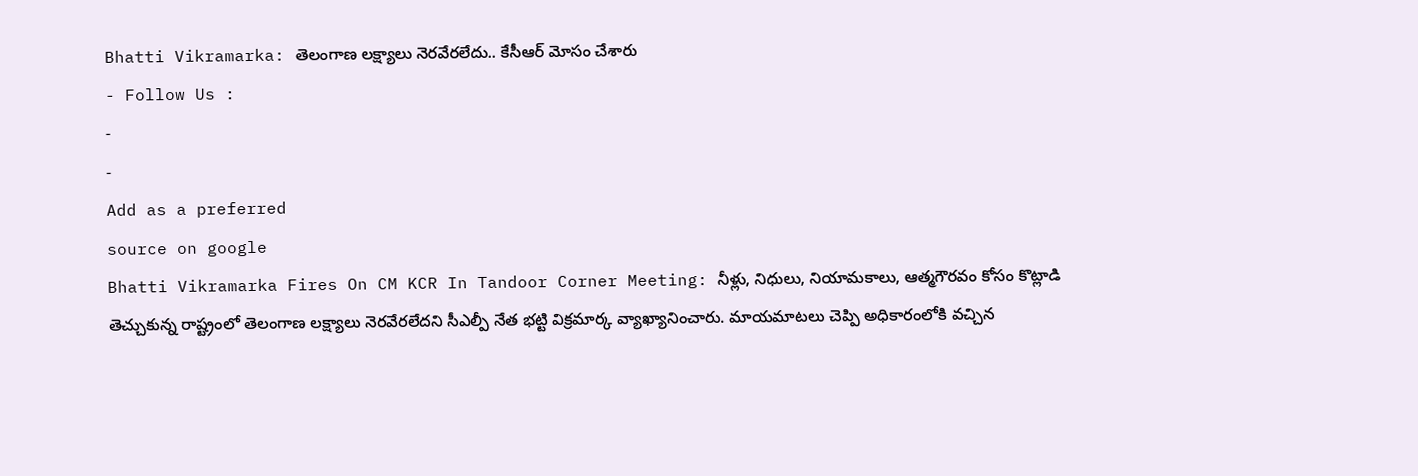Bhatti Vikramarka: తెలంగాణ లక్ష్యాలు నెరవేరలేదు.. కేసీఆర్ మోసం చేశారు
- Follow Us :
-
-
Add as a preferred
source on google
Bhatti Vikramarka Fires On CM KCR In Tandoor Corner Meeting: నీళ్లు, నిధులు, నియామకాలు, ఆత్మగౌరవం కోసం కొట్లాడి తెచ్చుకున్న రాష్ట్రంలో తెలంగాణ లక్ష్యాలు నెరవేరలేదని సీఎల్పీ నేత భట్టి విక్రమార్క వ్యాఖ్యానించారు. మాయమాటలు చెప్పి అధికారంలోకి వచ్చిన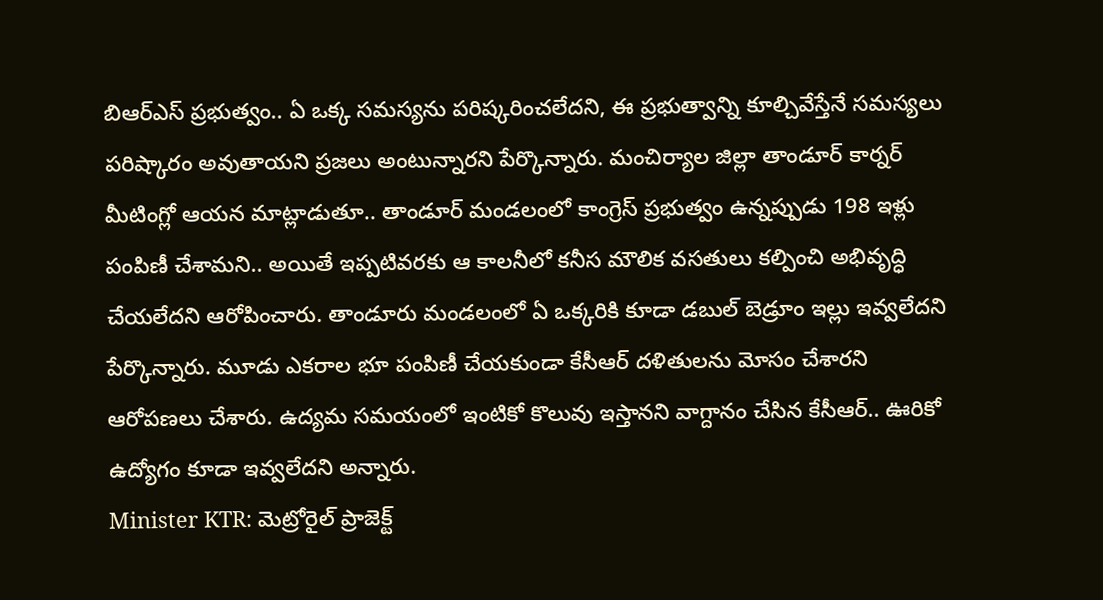బిఆర్ఎస్ ప్రభుత్వం.. ఏ ఒక్క సమస్యను పరిష్కరించలేదని, ఈ ప్రభుత్వాన్ని కూల్చివేస్తేనే సమస్యలు పరిష్కారం అవుతాయని ప్రజలు అంటున్నారని పేర్కొన్నారు. మంచిర్యాల జిల్లా తాండూర్ కార్నర్ మీటింగ్లో ఆయన మాట్లాడుతూ.. తాండూర్ మండలంలో కాంగ్రెస్ ప్రభుత్వం ఉన్నప్పుడు 198 ఇళ్లు పంపిణీ చేశామని.. అయితే ఇప్పటివరకు ఆ కాలనీలో కనీస మౌలిక వసతులు కల్పించి అభివృద్ధి చేయలేదని ఆరోపించారు. తాండూరు మండలంలో ఏ ఒక్కరికి కూడా డబుల్ బెడ్రూం ఇల్లు ఇవ్వలేదని పేర్కొన్నారు. మూడు ఎకరాల భూ పంపిణీ చేయకుండా కేసీఆర్ దళితులను మోసం చేశారని ఆరోపణలు చేశారు. ఉద్యమ సమయంలో ఇంటికో కొలువు ఇస్తానని వాగ్దానం చేసిన కేసీఆర్.. ఊరికో ఉద్యోగం కూడా ఇవ్వలేదని అన్నారు.
Minister KTR: మెట్రోరైల్ ప్రాజెక్ట్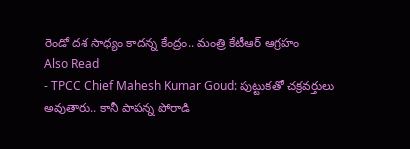రెండో దశ సాధ్యం కాదన్న కేంద్రం.. మంత్రి కేటీఆర్ ఆగ్రహం
Also Read
- TPCC Chief Mahesh Kumar Goud: పుట్టుకతో చక్రవర్తులు అవుతారు.. కానీ పాపన్న పోరాడి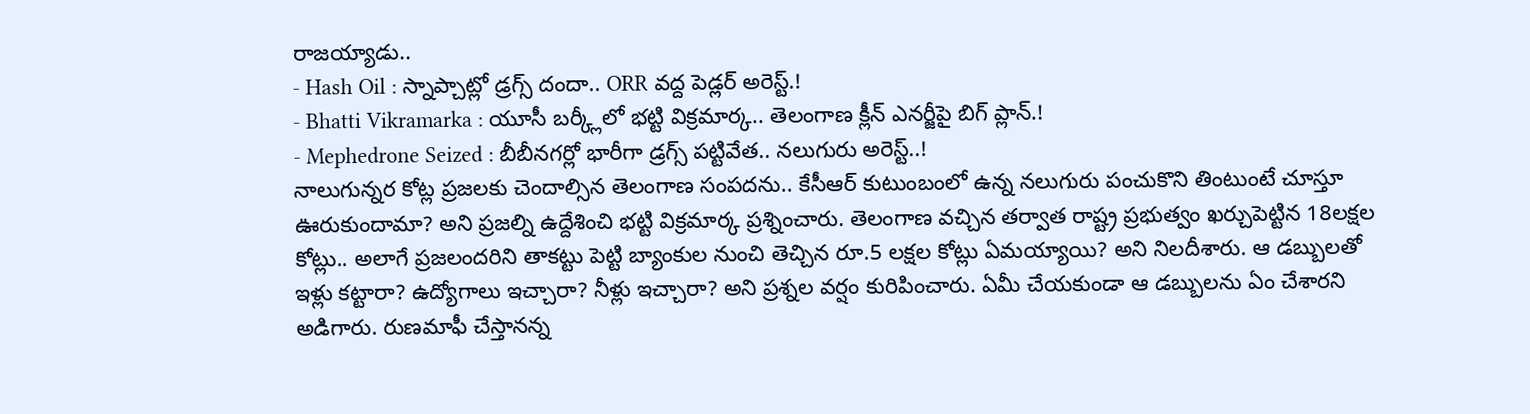రాజయ్యాడు..
- Hash Oil : స్నాప్చాట్లో డ్రగ్స్ దందా.. ORR వద్ద పెడ్లర్ అరెస్ట్.!
- Bhatti Vikramarka : యూసీ బర్క్లీలో భట్టి విక్రమార్క.. తెలంగాణ క్లీన్ ఎనర్జీపై బిగ్ ప్లాన్.!
- Mephedrone Seized : బీబీనగర్లో భారీగా డ్రగ్స్ పట్టివేత.. నలుగురు అరెస్ట్..!
నాలుగున్నర కోట్ల ప్రజలకు చెందాల్సిన తెలంగాణ సంపదను.. కేసీఆర్ కుటుంబంలో ఉన్న నలుగురు పంచుకొని తింటుంటే చూస్తూ ఊరుకుందామా? అని ప్రజల్ని ఉద్దేశించి భట్టి విక్రమార్క ప్రశ్నించారు. తెలంగాణ వచ్చిన తర్వాత రాష్ట్ర ప్రభుత్వం ఖర్చుపెట్టిన 18లక్షల కోట్లు.. అలాగే ప్రజలందరిని తాకట్టు పెట్టి బ్యాంకుల నుంచి తెచ్చిన రూ.5 లక్షల కోట్లు ఏమయ్యాయి? అని నిలదీశారు. ఆ డబ్బులతో ఇళ్లు కట్టారా? ఉద్యోగాలు ఇచ్చారా? నీళ్లు ఇచ్చారా? అని ప్రశ్నల వర్షం కురిపించారు. ఏమీ చేయకుండా ఆ డబ్బులను ఏం చేశారని అడిగారు. రుణమాఫీ చేస్తానన్న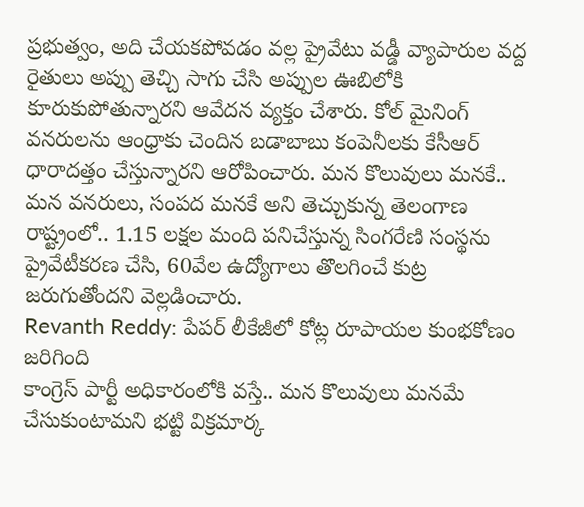ప్రభుత్వం, అది చేయకపోవడం వల్ల ప్రైవేటు వడ్డీ వ్యాపారుల వద్ద రైతులు అప్పు తెచ్చి సాగు చేసి అప్పుల ఊబిలోకి కూరుకుపోతున్నారని ఆవేదన వ్యక్తం చేశారు. కోల్ మైనింగ్ వనరులను ఆంధ్రాకు చెందిన బడాబాబు కంపెనీలకు కేసీఆర్ ధారాదత్తం చేస్తున్నారని ఆరోపించారు. మన కొలువులు మనకే.. మన వనరులు, సంపద మనకే అని తెచ్చుకున్న తెలంగాణ రాష్ట్రంలో.. 1.15 లక్షల మంది పనిచేస్తున్న సింగరేణి సంస్థను ప్రైవేటీకరణ చేసి, 60వేల ఉద్యోగాలు తొలగించే కుట్ర జరుగుతోందని వెల్లడించారు.
Revanth Reddy: పేపర్ లీకేజీలో కోట్ల రూపాయల కుంభకోణం జరిగింది
కాంగ్రెస్ పార్టీ అధికారంలోకి వస్తే.. మన కొలువులు మనమే చేసుకుంటామని భట్టి విక్రమార్క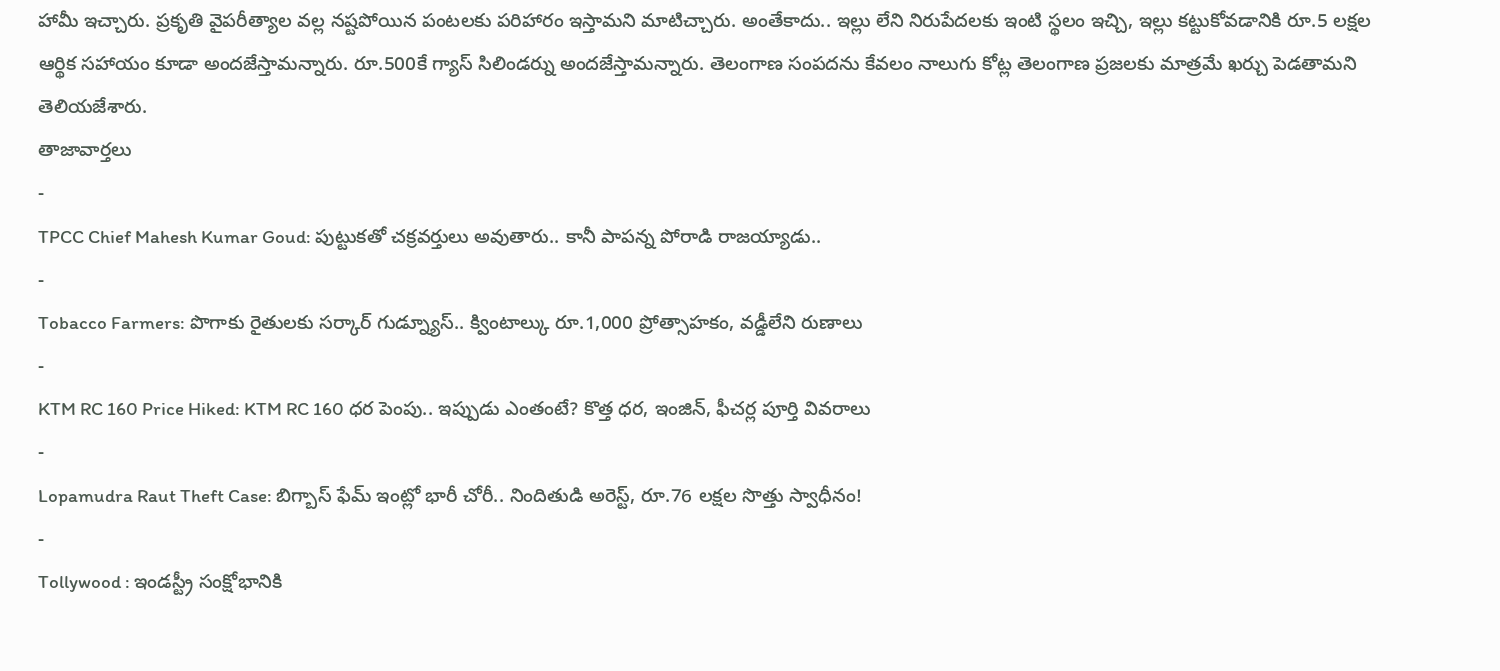హామీ ఇచ్చారు. ప్రకృతి వైపరీత్యాల వల్ల నష్టపోయిన పంటలకు పరిహారం ఇస్తామని మాటిచ్చారు. అంతేకాదు.. ఇల్లు లేని నిరుపేదలకు ఇంటి స్థలం ఇచ్చి, ఇల్లు కట్టుకోవడానికి రూ.5 లక్షల ఆర్థిక సహాయం కూడా అందజేస్తామన్నారు. రూ.500కే గ్యాస్ సిలిండర్ను అందజేస్తామన్నారు. తెలంగాణ సంపదను కేవలం నాలుగు కోట్ల తెలంగాణ ప్రజలకు మాత్రమే ఖర్చు పెడతామని తెలియజేశారు.
తాజావార్తలు
-
TPCC Chief Mahesh Kumar Goud: పుట్టుకతో చక్రవర్తులు అవుతారు.. కానీ పాపన్న పోరాడి రాజయ్యాడు..
-
Tobacco Farmers: పొగాకు రైతులకు సర్కార్ గుడ్న్యూస్.. క్వింటాల్కు రూ.1,000 ప్రోత్సాహకం, వడ్డీలేని రుణాలు
-
KTM RC 160 Price Hiked: KTM RC 160 ధర పెంపు.. ఇప్పుడు ఎంతంటే? కొత్త ధర, ఇంజిన్, ఫీచర్ల పూర్తి వివరాలు
-
Lopamudra Raut Theft Case: బిగ్బాస్ ఫేమ్ ఇంట్లో భారీ చోరీ.. నిందితుడి అరెస్ట్, రూ.76 లక్షల సొత్తు స్వాధీనం!
-
Tollywood : ఇండస్ట్రీ సంక్షోభానికి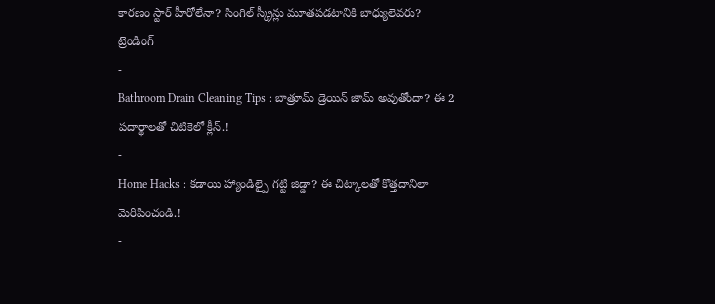కారణం స్టార్ హీరోలేనా? సింగిల్ స్క్రీన్లు మూతపడటానికి బాధ్యులెవరు?
ట్రెండింగ్
-
Bathroom Drain Cleaning Tips : బాత్రూమ్ డ్రెయిన్ జామ్ అవుతోందా? ఈ 2 పదార్థాలతో చిటికెలో క్లీన్.!
-
Home Hacks : కడాయి హ్యాండిల్పై గట్టి జిడ్డా? ఈ చిట్కాలతో కొత్తదానిలా మెరిపించండి.!
-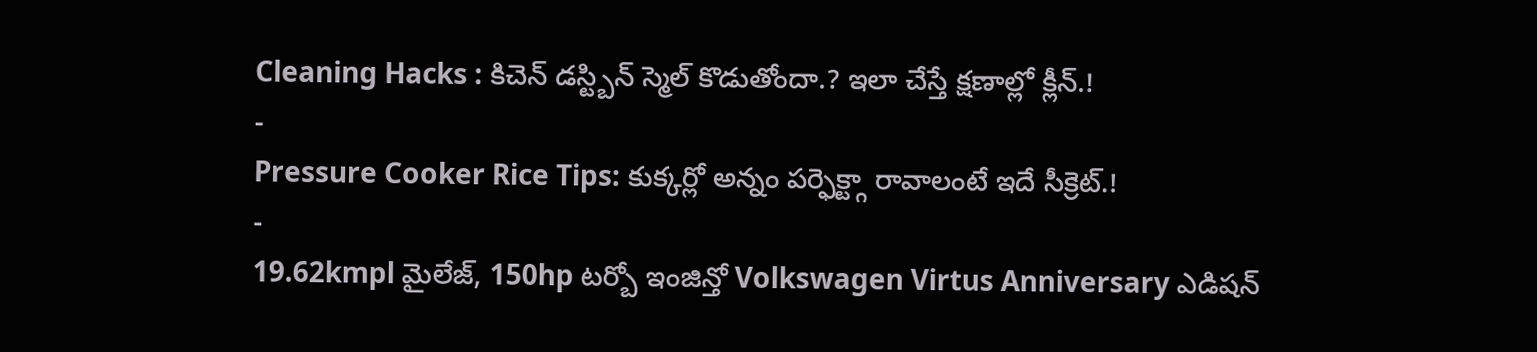Cleaning Hacks : కిచెన్ డస్ట్బిన్ స్మెల్ కొడుతోందా.? ఇలా చేస్తే క్షణాల్లో క్లీన్.!
-
Pressure Cooker Rice Tips: కుక్కర్లో అన్నం పర్ఫెక్ట్గా రావాలంటే ఇదే సీక్రెట్.!
-
19.62kmpl మైలేజ్, 150hp టర్బో ఇంజిన్తో Volkswagen Virtus Anniversary ఎడిషన్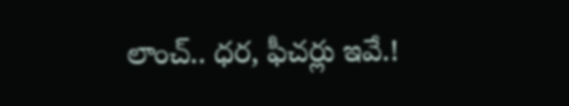లాంచ్.. ధర, ఫీచర్లు ఇవే.!